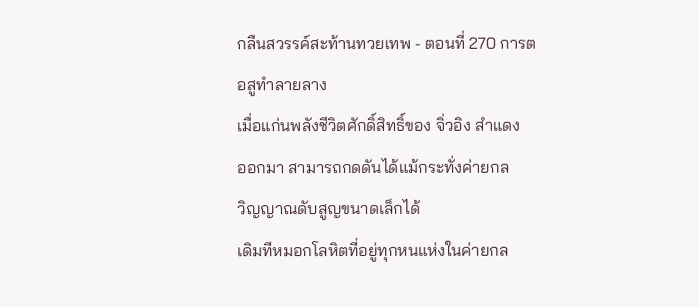กลืนสวรรค์สะท้านทวยเทพ - ตอนที่ 270 การตอสูทําลายลาง
เมื่อแก่นพลังชีวิตศักดิ์สิทธิ์ของ จิ่วอิง สำแดง
ออกมา สามารถกดดันได้แม้กระทั่งค่ายกล
วิญญาณดับสูญขนาดเล็กได้
เดิมทีหมอกโลหิตที่อยู่ทุกหนแห่งในค่ายกล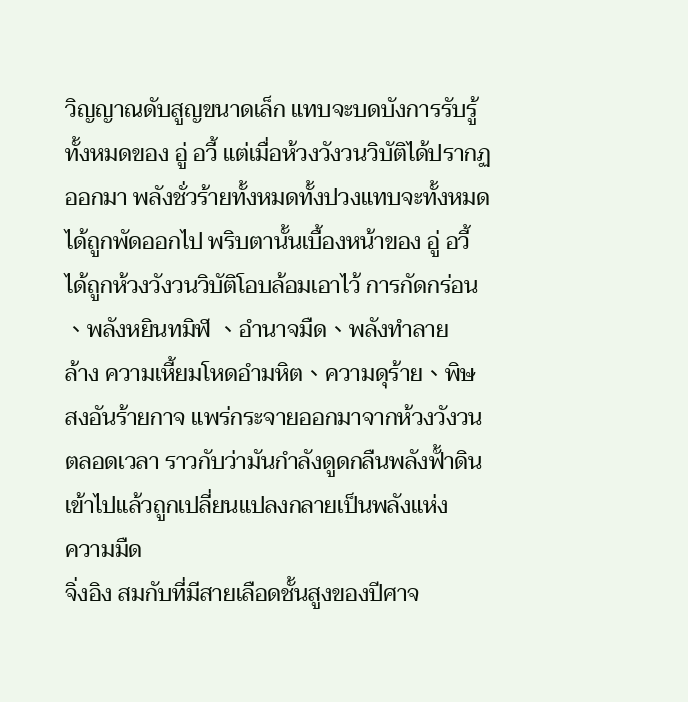วิญญาณดับสูญขนาดเล็ก แทบจะบดบังการรับรู้
ทั้งหมดของ อู่ อวี้ แต่เมื่อห้วงวังวนวิบัติได้ปรากฏ
ออกมา พลังชั่วร้ายทั้งหมดทั้งปวงแทบจะทั้งหมด
ได้ถูกพัดออกไป พริบตานั้นเบื้องหน้าของ อู่ อวี้
ได้ถูกห้วงวังวนวิบัติโอบล้อมเอาไว้ การกัดกร่อน
、พลังหยินทมิฬ 、อำนาจมืด、พลังทำลาย
ล้าง ความเหี้ยมโหดอำมหิต、ความดุร้าย、พิษ
สงอันร้ายกาจ แพร่กระจายออกมาจากห้วงวังวน
ตลอดเวลา ราวกับว่ามันกำลังดูดกลืนพลังฟั้าดิน
เข้าไปแล้วถูกเปลี่ยนแปลงกลายเป็นพลังแห่ง
ความมืด
จิ่งอิง สมกับที่มีสายเลือดชั้นสูงของปีศาจ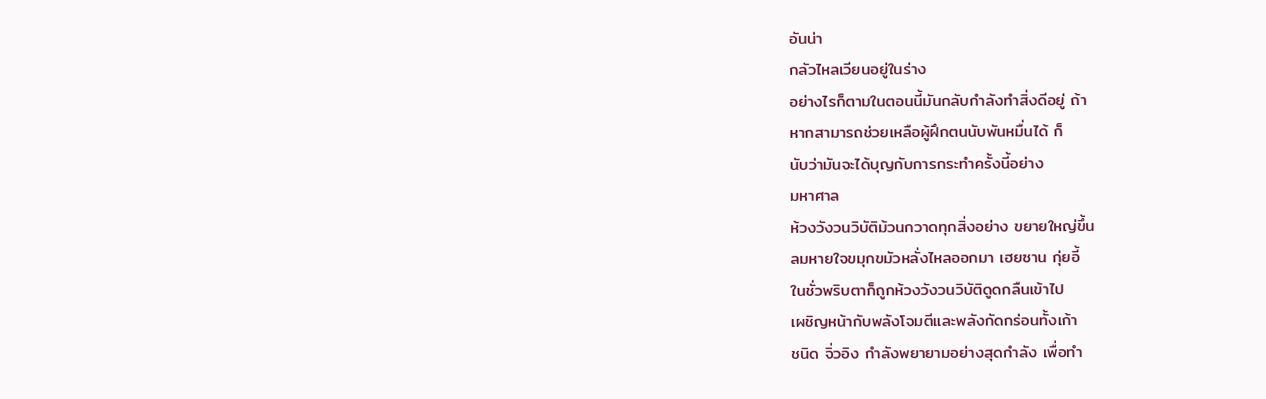อันน่า
กลัวไหลเวียนอยู่ในร่าง
อย่างไรก็ตามในตอนนี้มันกลับกำลังทำสิ่งดีอยู่ ถ้า
หากสามารถช่วยเหลือผู้ฝึกตนนับพันหมื่นได้ ก็
นับว่ามันจะได้บุญกับการกระทำครั้งนี้อย่าง
มหาศาล
ห้วงวังวนวิบัติม้วนกวาดทุกสิ่งอย่าง ขยายใหญ่ขึ้น
ลมหายใจขมุกขมัวหลั่งไหลออกมา เฮยซาน กุ่ยอี้
ในชั่วพริบตาก็ถูกห้วงวังวนวิบัติดูดกลืนเข้าไป
เผชิญหน้ากับพลังโจมตีและพลังกัดกร่อนทั้งเก้า
ชนิด จิ่วอิง กำลังพยายามอย่างสุดกำลัง เพื่อทำ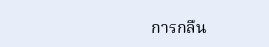การกลืน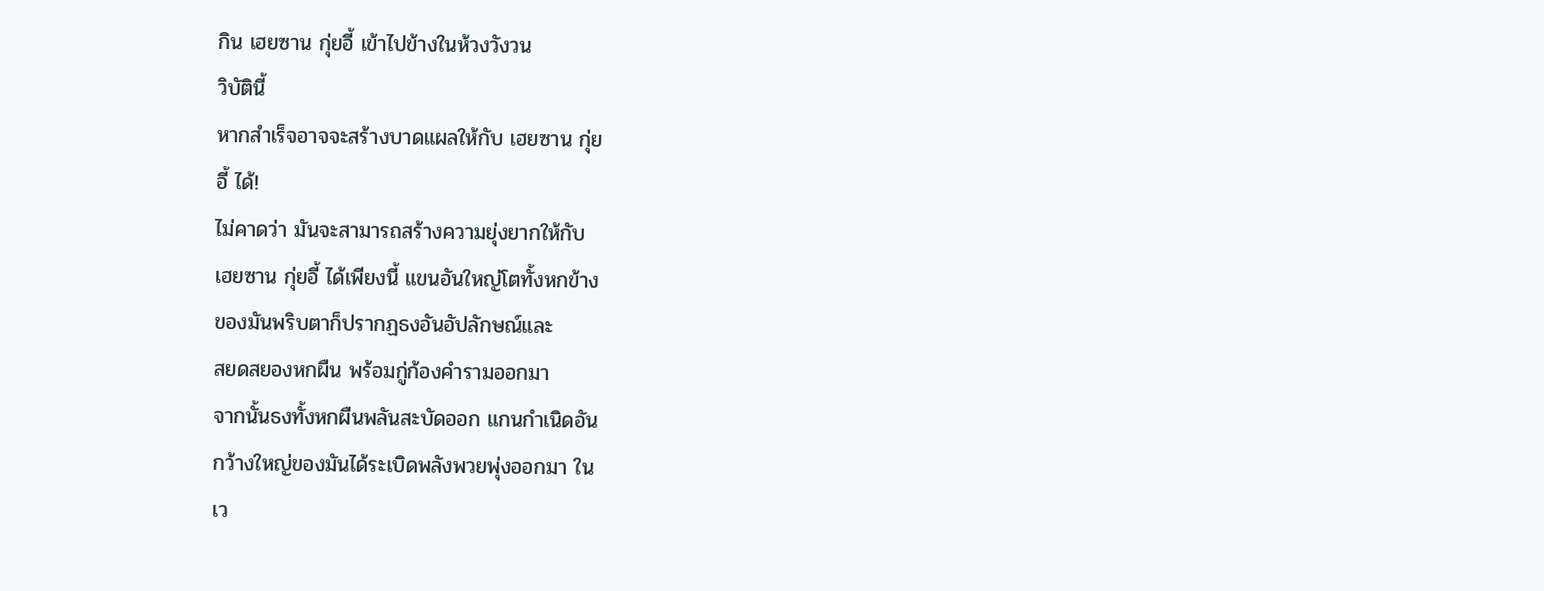กิน เฮยซาน กุ่ยอี้ เข้าไปข้างในห้วงวังวน
วิบัตินี้
หากสำเร็จอาจจะสร้างบาดแผลให้กับ เฮยซาน กุ่ย
อี้ ได้!
ไม่คาดว่า มันจะสามารถสร้างความยุ่งยากให้กับ
เฮยซาน กุ่ยอี้ ได้เพียงนี้ แขนอันใหญ่โตทั้งหกข้าง
ของมันพริบตาก็ปรากฏธงอันอัปลักษณ์และ
สยดสยองหกผืน พร้อมกู่ก้องคำรามออกมา
จากนั้นธงทั้งหกผืนพลันสะบัดออก แกนกำเนิดอัน
กว้างใหญ่ของมันได้ระเบิดพลังพวยพุ่งออกมา ใน
เว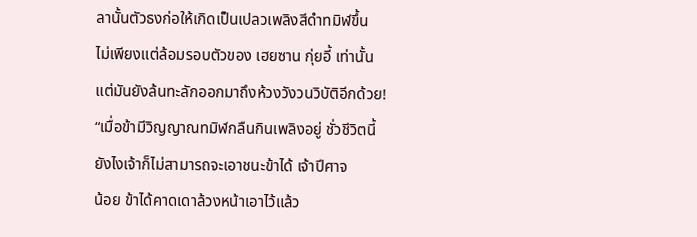ลานั้นตัวธงก่อให้เกิดเป็นเปลวเพลิงสีดำทมิฬขึ้น
ไม่เพียงแต่ล้อมรอบตัวของ เฮยซาน กุ่ยอี้ เท่านั้น
แต่มันยังล้นทะลักออกมาถึงห้วงวังวนวิบัติอีกด้วย!
“เมื่อข้ามีวิญญาณทมิฬกลืนกินเพลิงอยู่ ชั่วชีวิตนี้
ยังไงเจ้าก็ไม่สามารถจะเอาชนะข้าได้ เจ้าปีศาจ
น้อย ข้าได้คาดเดาล้วงหน้าเอาไว้แล้ว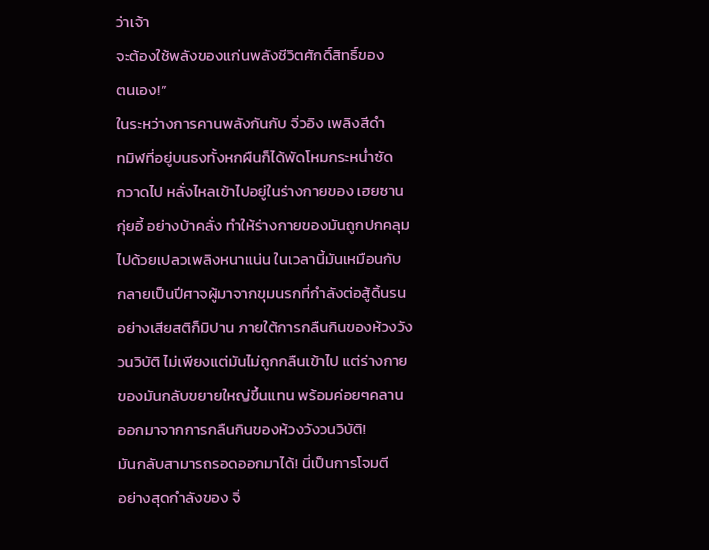ว่าเจ้า
จะต้องใช้พลังของแก่นพลังชีวิตศักดิ์สิทธิ์ของ
ตนเอง!”
ในระหว่างการคานพลังกันกับ จิ่วอิง เพลิงสีดำ
ทมิฬที่อยู่บนธงทั้งหกผืนก็ได้พัดโหมกระหน่ำซัด
กวาดไป หลั่งไหลเข้าไปอยู่ในร่างกายของ เฮยซาน
กุ่ยอี้ อย่างบ้าคลั่ง ทำให้ร่างกายของมันถูกปกคลุม
ไปด้วยเปลวเพลิงหนาแน่น ในเวลานี้มันเหมือนกับ
กลายเป็นปีศาจผู้มาจากขุมนรกที่กำลังต่อสู้ดิ้นรน
อย่างเสียสติก็มิปาน ภายใต้การกลืนกินของห้วงวัง
วนวิบัติ ไม่เพียงแต่มันไม่ถูกกลืนเข้าไป แต่ร่างกาย
ของมันกลับขยายใหญ่ขึ้นแทน พร้อมค่อยๆคลาน
ออกมาจากการกลืนกินของห้วงวังวนวิบัติ!
มันกลับสามารถรอดออกมาได้! นี่เป็นการโจมตี
อย่างสุดกำลังของ จิ่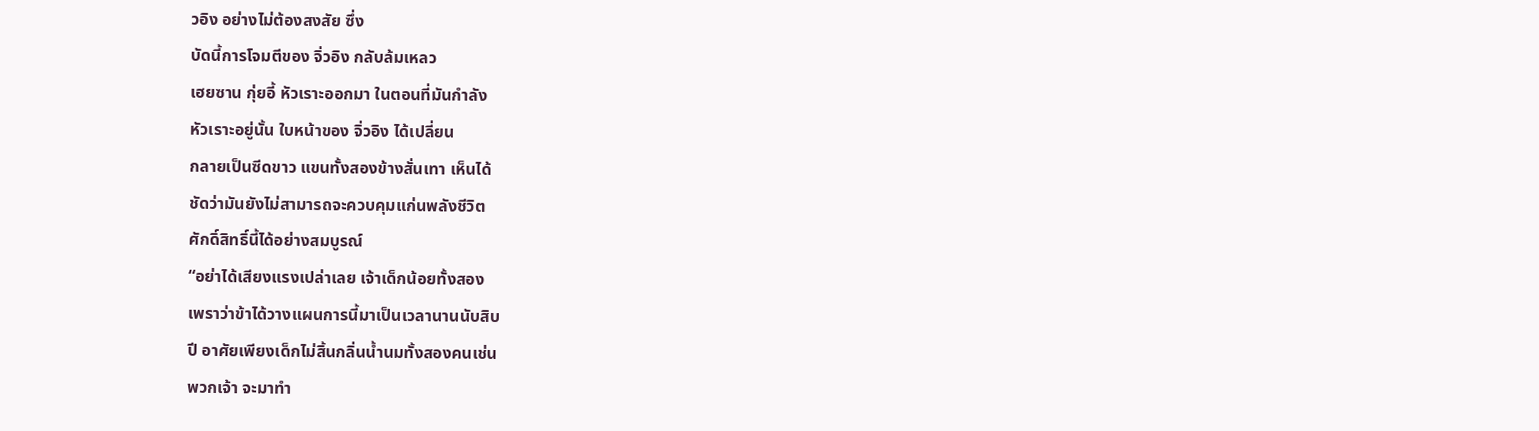วอิง อย่างไม่ต้องสงสัย ซึ่ง
บัดนี้การโจมตีของ จิ่วอิง กลับล้มเหลว
เฮยซาน กุ่ยอี้ หัวเราะออกมา ในตอนที่มันกำลัง
หัวเราะอยู่นั้น ใบหน้าของ จิ่วอิง ได้เปลี่ยน
กลายเป็นซีดขาว แขนทั้งสองข้างสั่นเทา เห็นได้
ชัดว่ามันยังไม่สามารถจะควบคุมแก่นพลังชีวิต
ศักดิ์สิทธิ์นี้ได้อย่างสมบูรณ์
“อย่าได้เสียงแรงเปล่าเลย เจ้าเด็กน้อยทั้งสอง
เพราว่าข้าได้วางแผนการนี้มาเป็นเวลานานนับสิบ
ปี อาศัยเพียงเด็กไม่สิ้นกลิ่นน้ำนมทั้งสองคนเช่น
พวกเจ้า จะมาทำ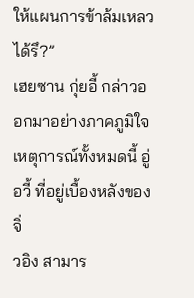ให้แผนการข้าล้มเหลวได้รึ?”
เฮยซาน กุ่ยอี้ กล่าวออกมาอย่างภาคภูมิใจ
เหตุการณ์ทั้งหมดนี้ อู่ อวี้ ที่อยู่เบื้องหลังของ จิ่
วอิง สามาร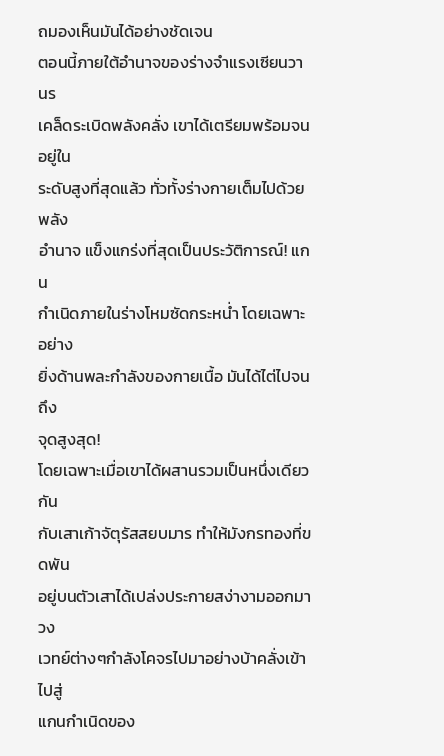ถมองเห็นมันได้อย่างชัดเจน
ตอนนี้ภายใต้อำนาจของร่างจำแรงเซียนวานร
เคล็ดระเบิดพลังคลั่ง เขาได้เตรียมพร้อมจนอยู่ใน
ระดับสูงที่สุดแล้ว ทั่วทั้งร่างกายเต็มไปด้วยพลัง
อำนาจ แข็งแกร่งที่สุดเป็นประวัติการณ์! แกน
กำเนิดภายในร่างโหมซัดกระหน่ำ โดยเฉพาะอย่าง
ยิ่งด้านพละกำลังของกายเนื้อ มันได้ไต่ไปจนถึง
จุดสูงสุด!
โดยเฉพาะเมื่อเขาได้ผสานรวมเป็นหนึ่งเดียวกัน
กับเสาเก้าจัตุรัสสยบมาร ทำให้มังกรทองที่ขดพัน
อยู่บนตัวเสาได้เปล่งประกายสง่างามออกมา วง
เวทย์ต่างๆกำลังโคจรไปมาอย่างบ้าคลั่งเข้าไปสู่
แกนกำเนิดของ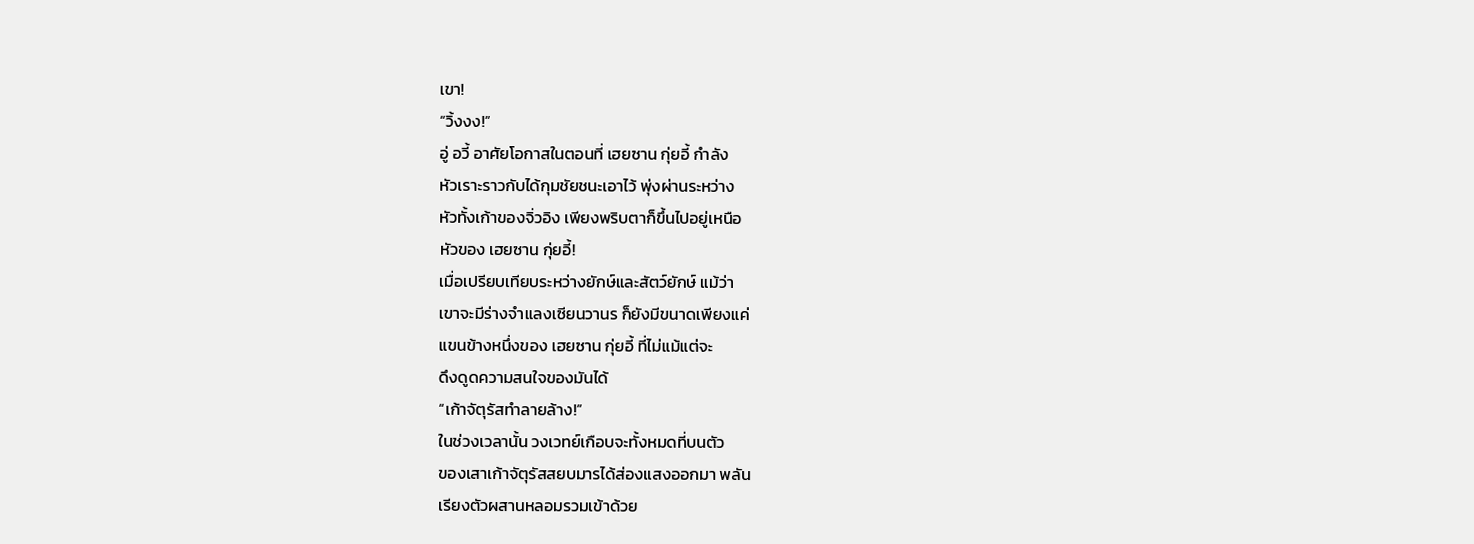เขา!
“วิ้งงง!”
อู่ อวี้ อาศัยโอกาสในตอนที่ เฮยซาน กุ่ยอี้ กำลัง
หัวเราะราวกับได้กุมชัยชนะเอาไว้ พุ่งผ่านระหว่าง
หัวทั้งเก้าของจิ่วอิง เพียงพริบตาก็ขึ้นไปอยู่เหนือ
หัวของ เฮยซาน กุ่ยอี้!
เมื่อเปรียบเทียบระหว่างยักษ์และสัตว์ยักษ์ แม้ว่า
เขาจะมีร่างจำแลงเซียนวานร ก็ยังมีขนาดเพียงแค่
แขนข้างหนึ่งของ เฮยซาน กุ่ยอี้ ที่ไม่แม้แต่จะ
ดึงดูดความสนใจของมันได้
“เก้าจัตุรัสทำลายล้าง!”
ในช่วงเวลานั้น วงเวทย์เกือบจะทั้งหมดที่บนตัว
ของเสาเก้าจัตุรัสสยบมารได้ส่องแสงออกมา พลัน
เรียงตัวผสานหลอมรวมเข้าด้วย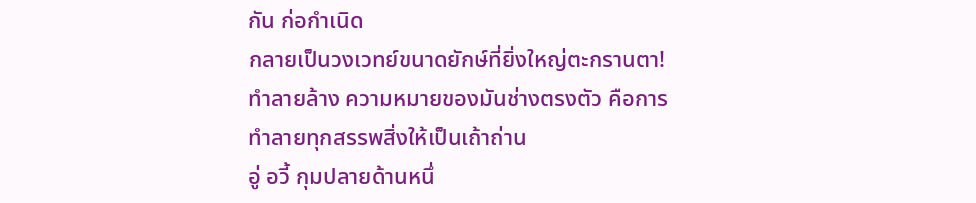กัน ก่อกำเนิด
กลายเป็นวงเวทย์ขนาดยักษ์ที่ยิ่งใหญ่ตะกรานตา!
ทำลายล้าง ความหมายของมันช่างตรงตัว คือการ
ทำลายทุกสรรพสิ่งให้เป็นเถ้าถ่าน
อู่ อวี้ กุมปลายด้านหนึ่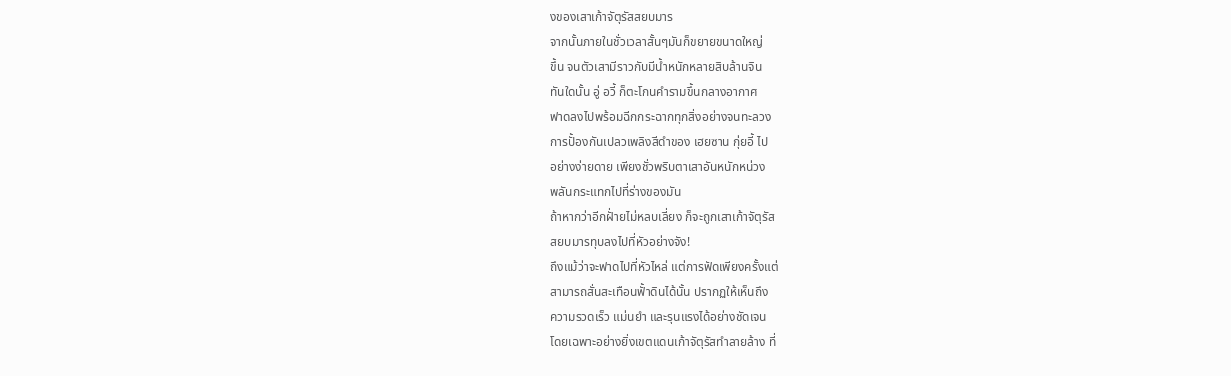งของเสาเก้าจัตุรัสสยบมาร
จากนั้นภายในชั่วเวลาสั้นๆมันก็ขยายขนาดใหญ่
ขึ้น จนตัวเสามีราวกับมีน้ำหนักหลายสิบล้านจิน
ทันใดนั้น อู่ อวี้ ก็ตะโกนคำรามขึ้นกลางอากาศ
ฟาดลงไปพร้อมฉีกกระฉากทุกสิ่งอย่างจนทะลวง
การปั้องกันเปลวเพลิงสีดำของ เฮยซาน กุ่ยอี้ ไป
อย่างง่ายดาย เพียงชั่วพริบตาเสาอันหนักหน่วง
พลันกระแทกไปที่ร่างของมัน
ถ้าหากว่าอีกฝั่ายไม่หลบเลี่ยง ก็จะถูกเสาเก้าจัตุรัส
สยบมารทุบลงไปที่หัวอย่างจัง!
ถึงแม้ว่าจะฟาดไปที่หัวไหล่ แต่การฟัดเพียงครั้งแต่
สามารถสั่นสะเทือนฟั้าดินได้นั้น ปรากฏให้เห็นถึง
ความรวดเร็ว แม่นยำ และรุนแรงได้อย่างชัดเจน
โดยเฉพาะอย่างยิ่งเขตแดนเก้าจัตุรัสทำลายล้าง ที่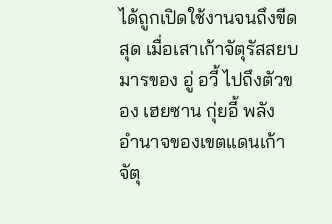ได้ถูกเปิดใช้งานจนถึงขีดสุด เมื่อเสาเก้าจัตุรัสสยบ
มารของ อู่ อวี้ ไปถึงตัวของ เฮยซาน กุ่ยอี้ พลัง
อำนาจของเขตแดนเก้าจัตุ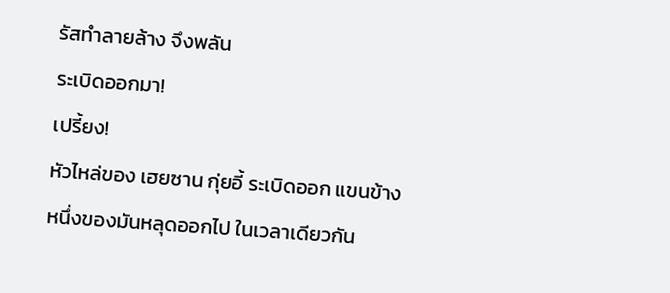รัสทำลายล้าง จึงพลัน
ระเบิดออกมา!
เปรี้ยง!
หัวไหล่ของ เฮยซาน กุ่ยอี้ ระเบิดออก แขนข้าง
หนึ่งของมันหลุดออกไป ในเวลาเดียวกัน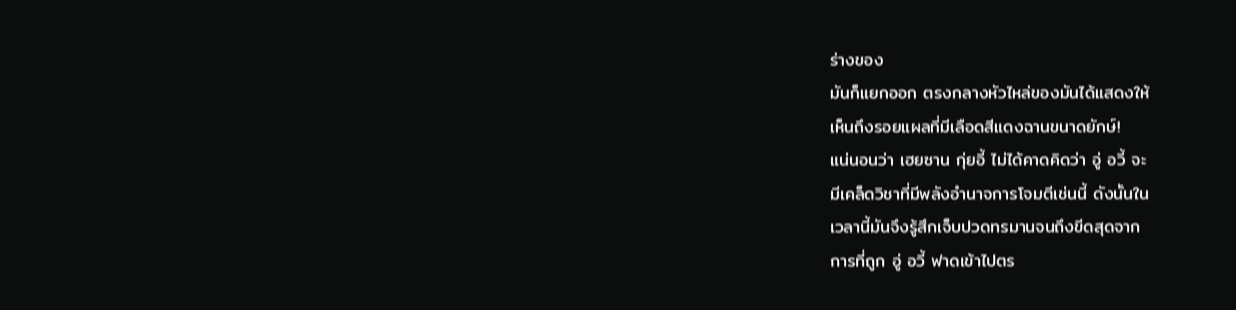ร่างของ
มันก็แยกออก ตรงกลางหัวไหล่ของมันได้แสดงให้
เห็นถึงรอยแผลที่มีเลือดสีแดงฉานขนาดยักษ์!
แน่นอนว่า เฮยซาน กุ่ยอี้ ไม่ได้คาดคิดว่า อู่ อวี้ จะ
มีเคล็ดวิชาที่มีพลังอำนาจการโจมตีเช่นนี้ ดังนั้นใน
เวลานี้มันจึงรู้สึกเจ็บปวดทรมานจนถึงขีดสุดจาก
การที่ถูก อู่ อวี้ ฟาดเข้าไปตร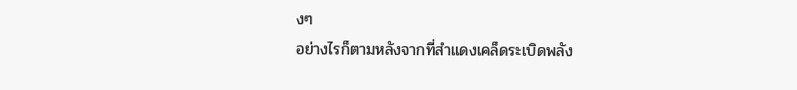งๆ
อย่างไรก็ตามหลังจากที่สำแดงเคล็ดระเบิดพลัง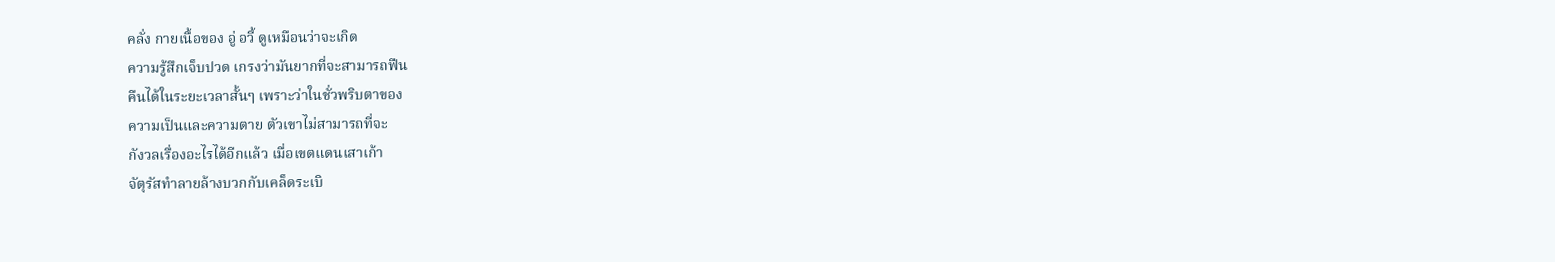คลั่ง กายเนื้อของ อู่ อวี้ ดูเหมือนว่าจะเกิด
ความรู้สึกเจ็บปวด เกรงว่ามันยากที่จะสามารถฟืน
คืนได้ในระยะเวลาสั้นๆ เพราะว่าในชั่วพริบตาของ
ความเป็นและความตาย ตัวเขาไม่สามารถที่จะ
กังวลเรื่องอะไรได้อีกแล้ว เมื่อเขตแดนเสาเก้า
จัตุรัสทำลายล้างบวกกับเคล็ดระเบิ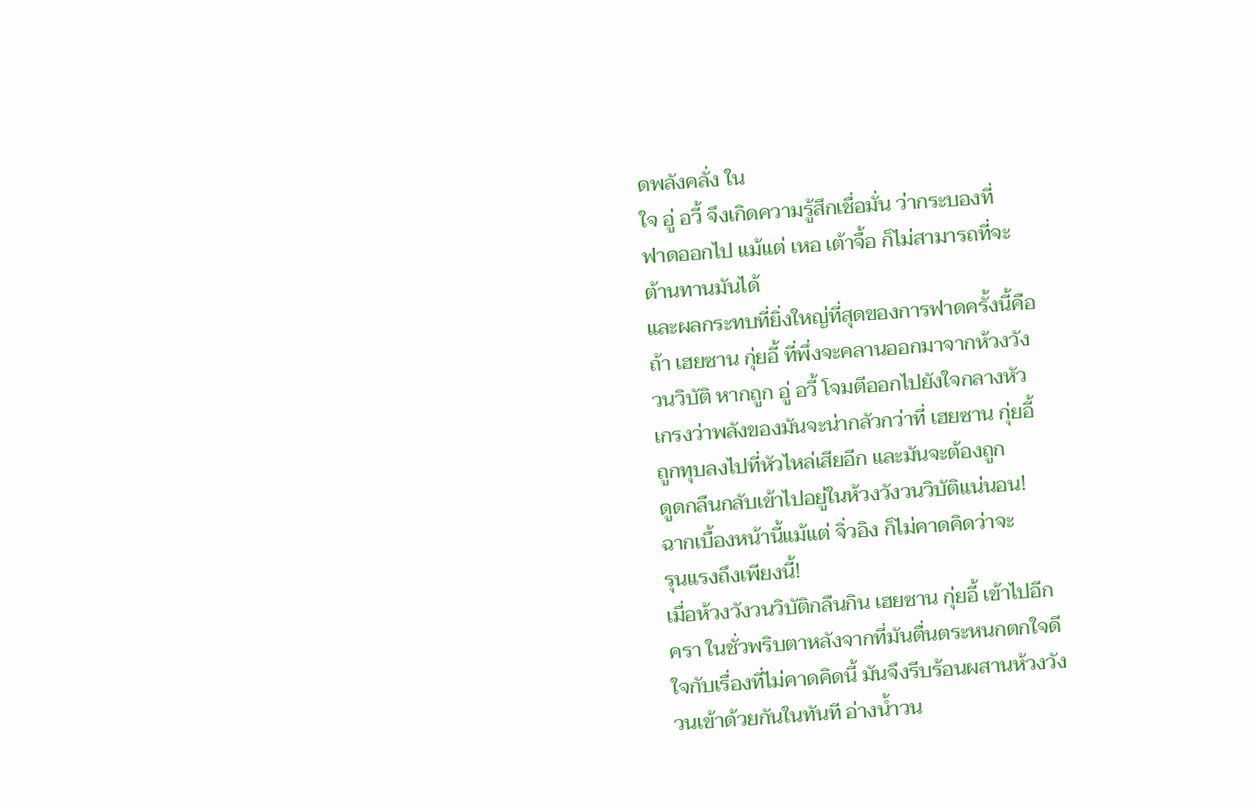ดพลังคลั่ง ใน
ใจ อู่ อวี้ จึงเกิดความรู้สึกเชื่อมั่น ว่ากระบองที่
ฟาดออกไป แม้แต่ เหอ เต้าจื้อ ก็ไม่สามารถที่จะ
ต้านทานมันได้
และผลกระทบที่ยิ่งใหญ่ที่สุดของการฟาดครั้งนี้คือ
ถ้า เฮยซาน กุ่ยอี้ ที่พึ่งจะคลานออกมาจากห้วงวัง
วนวิบัติ หากถูก อู่ อวี้ โจมตีออกไปยังใจกลางหัว
เกรงว่าพลังของมันจะน่ากลัวกว่าที่ เฮยซาน กุ่ยอี้
ถูกทุบลงไปที่หัวไหล่เสียอีก และมันจะต้องถูก
ดูดกลืนกลับเข้าไปอยู่ในห้วงวังวนวิบัติแน่นอน!
ฉากเบื้องหน้านี้แม้แต่ จิ่วอิง ก็ไม่คาดคิดว่าจะ
รุนแรงถึงเพียงนี้!
เมื่อห้วงวังวนวิบัติกลืนกิน เฮยซาน กุ่ยอี้ เข้าไปอีก
ครา ในชั่วพริบตาหลังจากที่มันตื่นตระหนกตกใจดี
ใจกับเรื่องที่ไม่คาดคิดนี้ มันจึงรีบร้อนผสานห้วงวัง
วนเข้าด้วยกันในทันที อ่างน้ำวน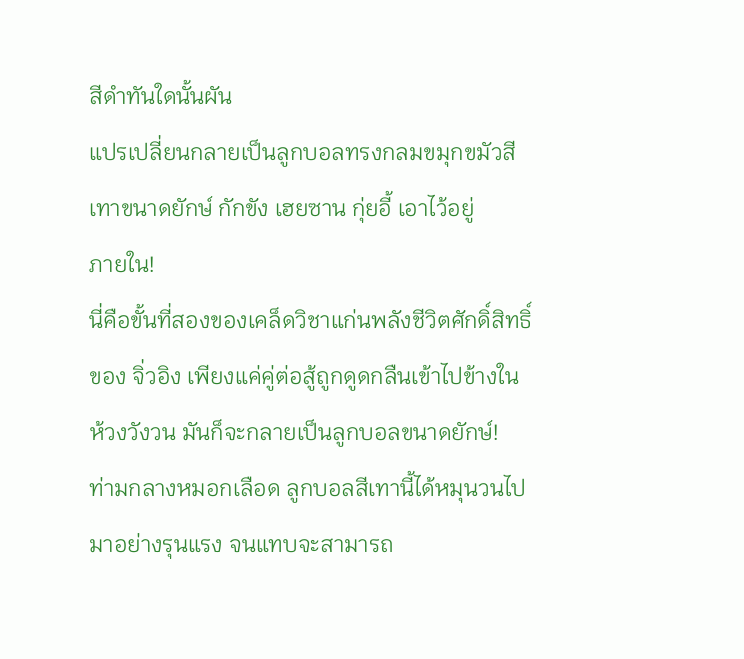สีดำทันใดนั้นผัน
แปรเปลี่ยนกลายเป็นลูกบอลทรงกลมขมุกขมัวสี
เทาขนาดยักษ์ กักขัง เฮยซาน กุ่ยอี้ เอาไว้อยู่
ภายใน!
นี่คือขั้นที่สองของเคล็ดวิชาแก่นพลังชีวิตศักดิ์สิทธิ์
ของ จิ่วอิง เพียงแค่คู่ต่อสู้ถูกดูดกลืนเข้าไปข้างใน
ห้วงวังวน มันก็จะกลายเป็นลูกบอลขนาดยักษ์!
ท่ามกลางหมอกเลือด ลูกบอลสีเทานี้ได้หมุนวนไป
มาอย่างรุนแรง จนแทบจะสามารถ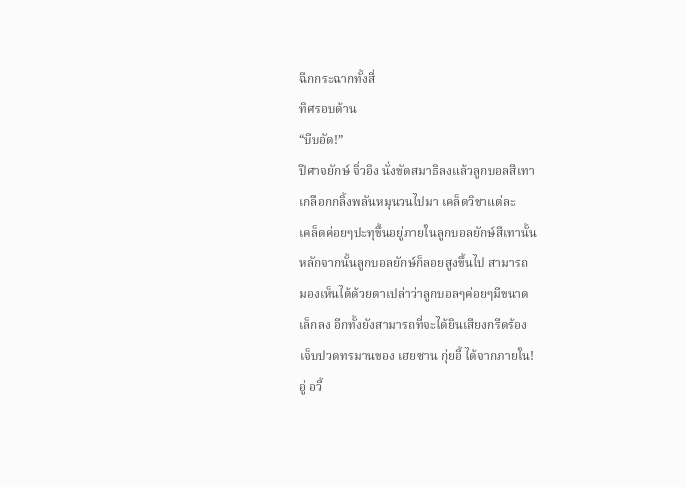ฉีกกระฉากทั้งสี่
ทิศรอบด้าน
“บีบอัด!”
ปีศาจยักษ์ จิ่วอิง นั่งขัดสมาธิลงแล้วลูกบอลสีเทา
เกลือกกลิ้งพลันหมุนวนไปมา เคล็ดวิชาแต่ละ
เคล็ดค่อยๆปะทุขึ้นอยู่ภายในลูกบอลยักษ์สีเทานั้น
หลักจากนั้นลูกบอลยักษ์ก็ลอยสูงขึ้นไป สามารถ
มองเห็นได้ด้วยตาเปล่าว่าลูกบอลๆค่อยๆมีขนาด
เล็กลง อีกทั้งยังสามารถที่จะได้ยินเสียงกรีดร้อง
เจ็บปวดทรมานของ เฮยซาน กุ่ยอี้ ได้จากภายใน!
อู่ อวี้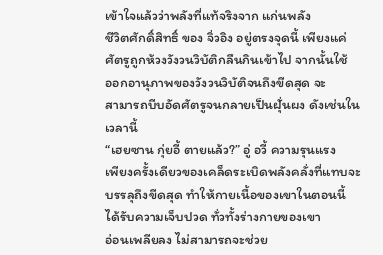เข้าใจแล้วว่าพลังที่แท้จริงจาก แก่นพลัง
ชีวิตศักดิ์สิทธิ์ ของ จิ่วอิง อยู่ตรงจุดนี้ เพียงแค่
ศัตรูถูกห้วงวังวนวิบัติกลืนกินเข้าไป จากนั้นใช้
ออกอานุภาพของวังวนวิบัติจนถึงขีดสุด จะ
สามารถบีบอัดศัตรูจนกลายเป็นฝุั่นผง ดังเช่นใน
เวลานี้
“เฮยซาน กุ่ยอี้ ตายแล้ว?” อู่ อวี้ ความรุนแรง
เพียงครั้งเดียวของเคล็ดระเบิดพลังคลั่งที่แทบจะ
บรรลุถึงขีดสุด ทำให้กายเนื้อของเขาในตอนนี้
ได้รับความเจ็บปวด ทั่วทั้งร่างกายของเขา
อ่อนเพลียลง ไม่สามารถจะช่วย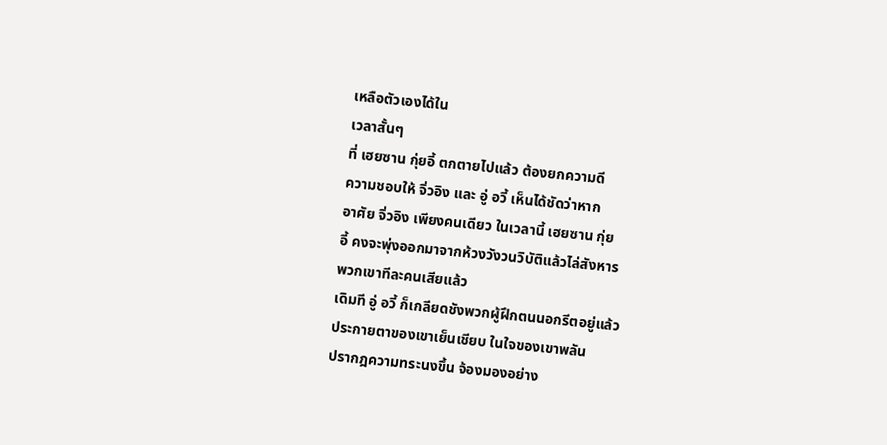เหลือตัวเองได้ใน
เวลาสั้นๆ
ที่ เฮยซาน กุ่ยอี้ ตกตายไปแล้ว ต้องยกความดี
ความชอบให้ จิ่วอิง และ อู่ อวี้ เห็นได้ชัดว่าหาก
อาศัย จิ่วอิง เพียงคนเดียว ในเวลานี้ เฮยซาน กุ่ย
อี้ คงจะพุ่งออกมาจากห้วงวังวนวิบัติแล้วไล่สังหาร
พวกเขาทีละคนเสียแล้ว
เดิมที อู่ อวี้ ก็เกลียดชังพวกผู้ฝึกตนนอกรีตอยู่แล้ว
ประกายตาของเขาเย็นเชียบ ในใจของเขาพลัน
ปรากฎความทระนงขึ้น จ้องมองอย่าง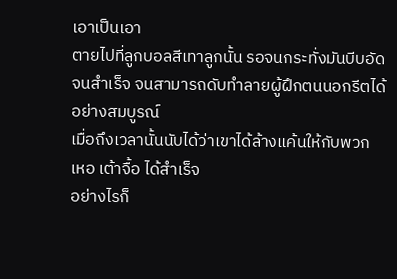เอาเป็นเอา
ตายไปที่ลูกบอลสีเทาลูกนั้น รอจนกระทั่งมันบีบอัด
จนสำเร็จ จนสามารถดับทำลายผู้ฝึกตนนอกรีตได้
อย่างสมบูรณ์
เมื่อถึงเวลานั้นนับได้ว่าเขาได้ล้างแค้นให้กับพวก
เหอ เต้าจื้อ ได้สำเร็จ
อย่างไรก็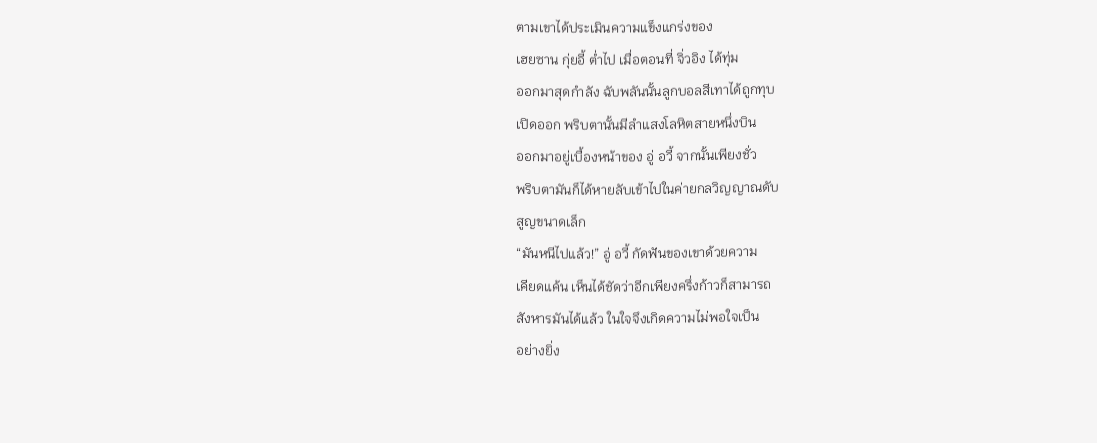ตามเขาได้ประเมินความแข็งแกร่งของ
เฮยซาน กุ่ยอี้ ต่ำไป เมื่อตอนที่ จิ่วอิง ได้ทุ่ม
ออกมาสุดกำลัง ฉับพลันนั้นลูกบอลสีเทาได้ถูกทุบ
เปิดออก พริบตานั้นมีลำแสงโลหิตสายหนึ่งบิน
ออกมาอยู่เบื้องหน้าของ อู่ อวี้ จากนั้นเพียงชั่ว
พริบตามันก็ได้หายลับเข้าไปในค่ายกลวิญญาณดับ
สูญขนาดเล็ก
“มันหนีไปแล้ว!” อู่ อวี้ กัดฟันของเขาด้วยความ
เคียดแค้น เห็นได้ชัดว่าอีกเพียงครึ่งก้าวก็สามารถ
สังหารมันได้แล้ว ในใจจึงเกิดความไม่พอใจเป็น
อย่างยิ่ง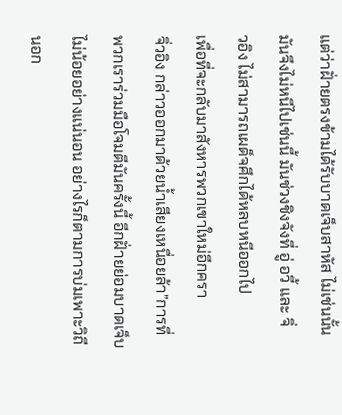แต่ว่าฝั่ายตรงข้ามได้รับบาดเจ็บสาหัส ไม่เช่นนั้น
มันจึงไม่หนีไปเช่นนี้ มันช่วงชิงจังที่ อู่ อวี้ และ จิ่
วอิง ไม่สามารถเผด็จศึกได้หลบหนีออกไป
เพื่อที่จะกลับมาสังหารพวกเขาใหม่อีกครา
จิ่วอิง กล่าวออกมาด้วยน้ำเสียงเหนื่อยล้า”การที่
พวกเราร่วมมือโจมตีมันครั้งนี้ อีกฝั่ายย่อมบาดเจ็บ
ไม่น้อยอย่างแน่นอน อย่างไรก็ตามการบ่มเพาะวิถี
นอก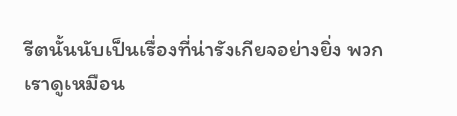รีตนั้นนับเป็นเรื่องที่น่ารังเกียจอย่างยิ่ง พวก
เราดูเหมือน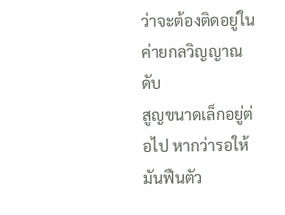ว่าจะต้องติดอยู่ในค่ายกลวิญญาณดับ
สูญขนาดเล็กอยู่ต่อไป หากว่ารอให้มันฟืนตัว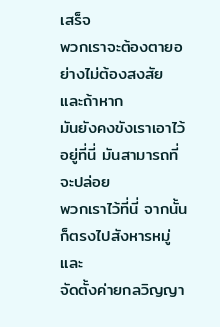เสร็จ
พวกเราจะต้องตายอย่างไม่ต้องสงสัย และถ้าหาก
มันยังคงขังเราเอาไว้อยู่ที่นี่ มันสามารถที่จะปล่อย
พวกเราไว้ที่นี่ จากนั้นก็ตรงไปสังหารหมู่ และ
จัดตั้งค่ายกลวิญญา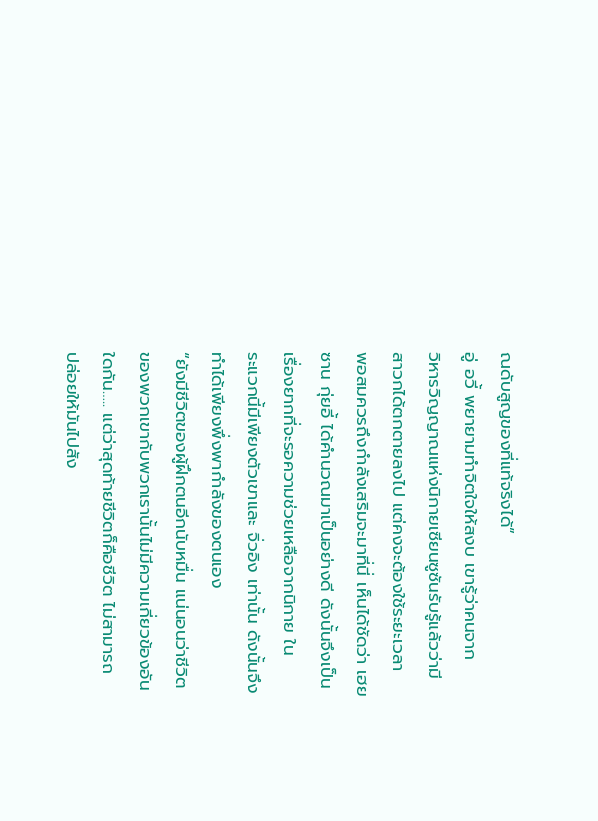ณดับสูญของที่แท้จริงได้”
อู่ อวี้ พยายามทำจิตใจให้สงบ เขารู้ว่าคนจาก
วิหารวิญญาณแห่งนิกายเซียนซูซันรับรู้แล้วว่ามี
สาวกได้ตกตายลงไป แต่คงจะต้องใช้ระยะเวลา
พอสมควรถึงกำลังเสริมจะมาที่นี่ เห็นได้ชัดว่า เฮย
ซาน กุ่ยอี้ ได้คำนวณมาเป็นอย่างดี ดังนั้นจึงเป็น
เรื่องยากที่จะรอความช่วยเหลือจากนิกาย ใน
ระแวกนี้มีเพียงตัวเขาและ จิ่วอิง เท่านั้น ดังนั้นจึง
ทำได้เพียงพึ่งพากำลังของตนเอง
“ยังมีชีวิตของผู้ฝึกตนอีกนับหมื่น แน่นอนว่าชีวิต
ของพวกเขากับพวกเรานั้นไม่มีความเกี่ยวข้องอัน
ใดกัน….. แต่ว่าสุดท้ายชีวิตก็คือชีวิต ไม่สามารถ
ปล่อยให้มันไปสัง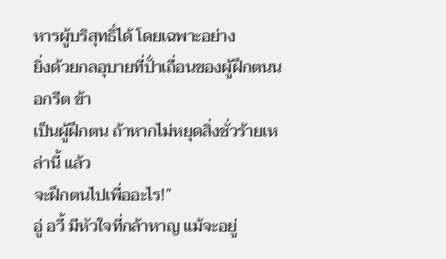หารผู้บริสุทธิ์ได้ โดยเฉพาะอย่าง
ยิ่งด้วยกลอุบายที่ปั่าเถื่อนของผู้ฝึกตนนอกรีต ข้า
เป็นผู้ฝึกตน ถ้าหากไม่หยุดสิ่งชั่วร้ายเหล่านี้ แล้ว
จะฝึกตนไปเพื่ออะไร!”
อู่ อวี้ มีหัวใจที่กล้าหาญ แม้จะอยู่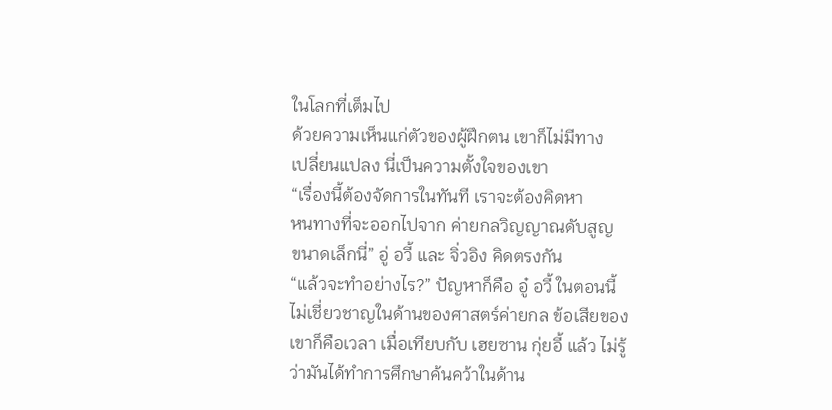ในโลกที่เต็มไป
ด้วยความเห็นแก่ตัวของผู้ฝึกตน เขาก็ไม่มีทาง
เปลี่ยนแปลง นี่เป็นความตั้งใจของเขา
“เรื่องนี้ต้องจัดการในทันที เราจะต้องคิดหา
หนทางที่จะออกไปจาก ค่ายกลวิญญาณดับสูญ
ขนาดเล็กนี่” อู่ อวี้ และ จิ่วอิง คิดตรงกัน
“แล้วจะทำอย่างไร?” ปัญหาก็คือ อู๋ อวี้ ในตอนนี้
ไม่เชี่ยวชาญในด้านของศาสตร์ค่ายกล ข้อเสียของ
เขาก็คือเวลา เมื่อเทียบกับ เฮยซาน กุ่ยอี้ แล้ว ไม่รู้
ว่ามันได้ทำการศึกษาค้นคว้าในด้าน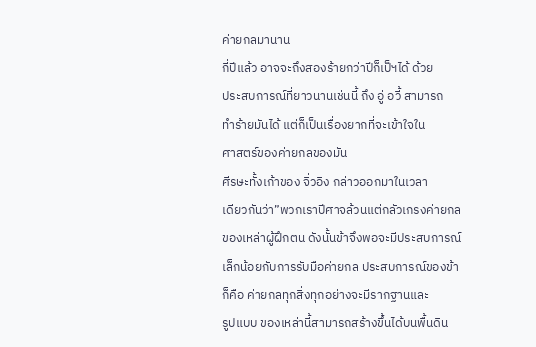ค่ายกลมานาน
กี่ปีแล้ว อาจจะถึงสองร้ายกว่าปีก็เป็ฯได้ ด้วย
ประสบการณ์ที่ยาวนานเช่นนี้ ถึง อู่ อวี้ สามารถ
ทำร้ายมันได้ แต่ก็เป็นเรื่องยากที่จะเข้าใจใน
ศาสตร์ของค่ายกลของมัน
ศีรษะทั้งเก้าของ จิ่วอิง กล่าวออกมาในเวลา
เดียวกันว่า”พวกเราปีศาจล้วนแต่กลัวเกรงค่ายกล
ของเหล่าผู้ฝึกตน ดังนั้นข้าจึงพอจะมีประสบการณ์
เล็กน้อยกับการรับมือค่ายกล ประสบการณ์ของข้า
ก็คือ ค่ายกลทุกสิ่งทุกอย่างจะมีรากฐานและ
รูปแบบ ของเหล่านี้สามารถสร้างขึ้นได้บนพื้นดิน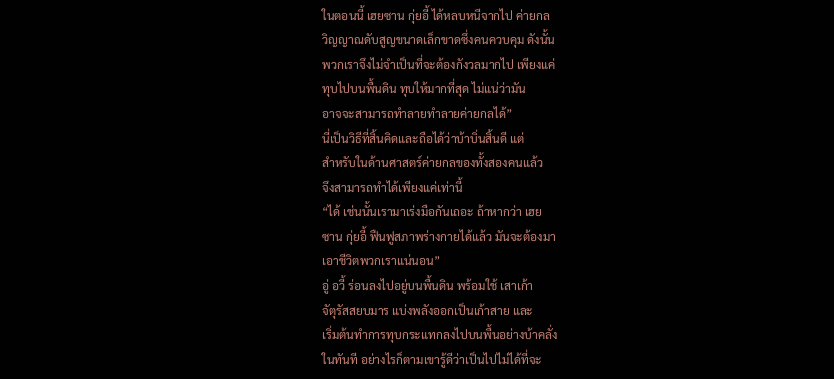ในตอนนี้ เฮยซาน กุ่ยอี้ ได้หลบหนีจากไป ค่ายกล
วิญญาณดับสูญขนาดเล็กขาดซึ่งคนควบคุม ดังนั้น
พวกเราจึงไม่จำเป็นที่จะต้องกังวลมากไป เพียงแค่
ทุบไปบนพื้นดิน ทุบให้มากที่สุด ไม่แน่ว่ามัน
อาจจะสามารถทำลายทำลายค่ายกลได้”
นี่เป็นวิธีที่สิ้นคิดและถือได้ว่าบ้าบิ่นสิ้นดี แต่
สำหรับในด้านศาสตร์ค่ายกลของทั้งสองคนแล้ว
จึงสามารถทำได้เพียงแค่เท่านี้
“ได้ เช่นนั้นเรามาเร่งมือกันเถอะ ถ้าหากว่า เฮย
ซาน กุ่ยอี้ ฟืนฟูสภาพร่างกายได้แล้ว มันจะต้องมา
เอาชีวิตพวกเราแน่นอน”
อู่ อวี้ ร่อนลงไปอยู่บนพื้นดิน พร้อมใช้ เสาเก้า
จัตุรัสสยบมาร แบ่งพลังออกเป็นเก้าสาย และ
เริ่มต้นทำการทุบกระแทกลงไปบนพื้นอย่างบ้าคลั่ง
ในทันที อย่างไรก็ตามเขารู้ดีว่าเป็นไปไม่ได้ที่จะ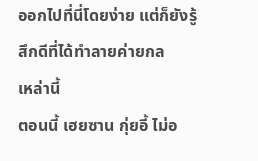ออกไปที่นี่โดยง่าย แต่ก็ยังรู้สึกดีที่ได้ทำลายค่ายกล
เหล่านี้
ตอนนี้ เฮยซาน กุ่ยอี้ ไม่อ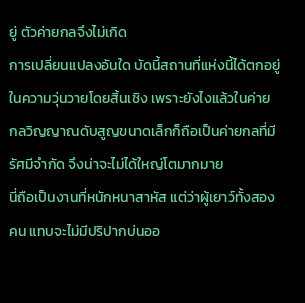ยู่ ตัวค่ายกลจึงไม่เกิด
การเปลี่ยนแปลงอันใด บัดนี้สถานที่แห่งนี้ได้ตกอยู่
ในความวุ่นวายโดยสิ้นเชิง เพราะยังไงแล้วในค่าย
กลวิญญาณดับสูญขนาดเล็กก็ถือเป็นค่ายกลที่มี
รัศมีจำกัด จึงน่าจะไม่ได้ใหญ่โตมากมาย
นี่ถือเป็นงานที่หนักหนาสาหัส แต่ว่าผู้เยาว์ทั้งสอง
คน แทบจะไม่มีปริปากบ่นออ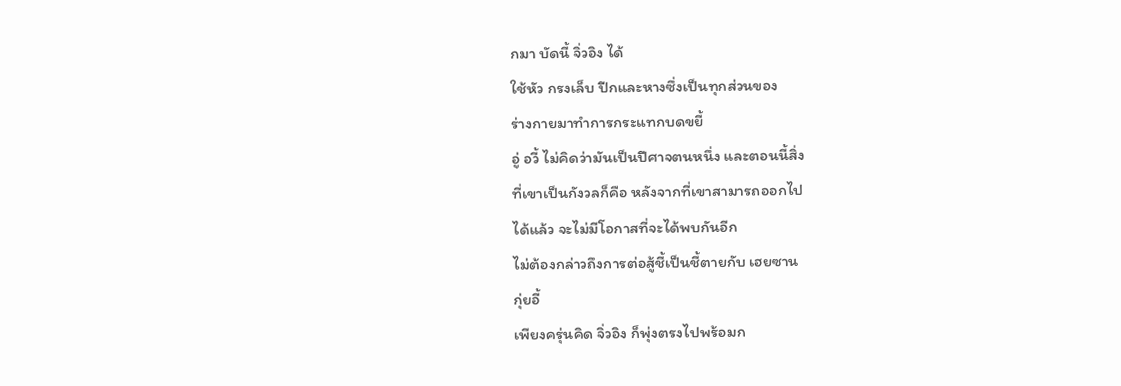กมา บัดนี้ จิ่วอิง ได้
ใช้หัว กรงเล็บ ปีกและหางซึ่งเป็นทุกส่วนของ
ร่างกายมาทำการกระแทกบดขยี้
อู่ อวี้ ไม่คิดว่ามันเป็นปีศาจตนหนึ่ง และตอนนี้สิ่ง
ที่เขาเป็นกังวลก็คือ หลังจากที่เขาสามารถออกไป
ได้แล้ว จะไม่มีโอกาสที่จะได้พบกันอีก
ไม่ต้องกล่าวถึงการต่อสู้ชี้เป็นชี้ตายกับ เฮยซาน
กุ่ยอี้
เพียงครุ่นคิด จิ่วอิง ก็พุ่งตรงไปพร้อมก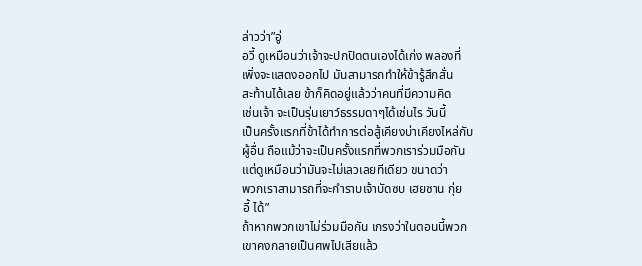ล่าวว่า”อู่
อวี้ ดูเหมือนว่าเจ้าจะปกปิดตนเองได้เก่ง พลองที่
เพิ่งจะแสดงออกไป มันสามารถทำให้ข้ารู้สึกสั่น
สะท้านได้เลย ข้าก็คิดอยู่แล้วว่าคนที่มีความคิด
เช่นเจ้า จะเป็นรุ่นเยาว์ธรรมดาๆได้เช่นไร วันนี้
เป็นครั้งแรกที่ข้าได้ทำการต่อสู้เคียงบ่าเคียงไหล่กับ
ผู้อื่น ถือแม้ว่าจะเป็นครั้งแรกที่พวกเราร่วมมือกัน
แต่ดูเหมือนว่ามันจะไม่เลวเลยทีเดียว ขนาดว่า
พวกเราสามารถที่จะกำราบเจ้าบัดซบ เฮยซาน กุ่ย
อี้ ได้”
ถ้าหากพวกเขาไม่ร่วมมือกัน เกรงว่าในตอนนี้พวก
เขาคงกลายเป็นศพไปเสียแล้ว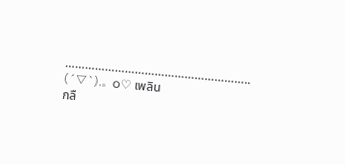………………………………………………..
(´▽`).。o♡ เพลิน
กลื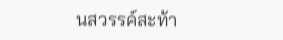นสวรรค์สะท้า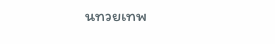นทวยเทพ